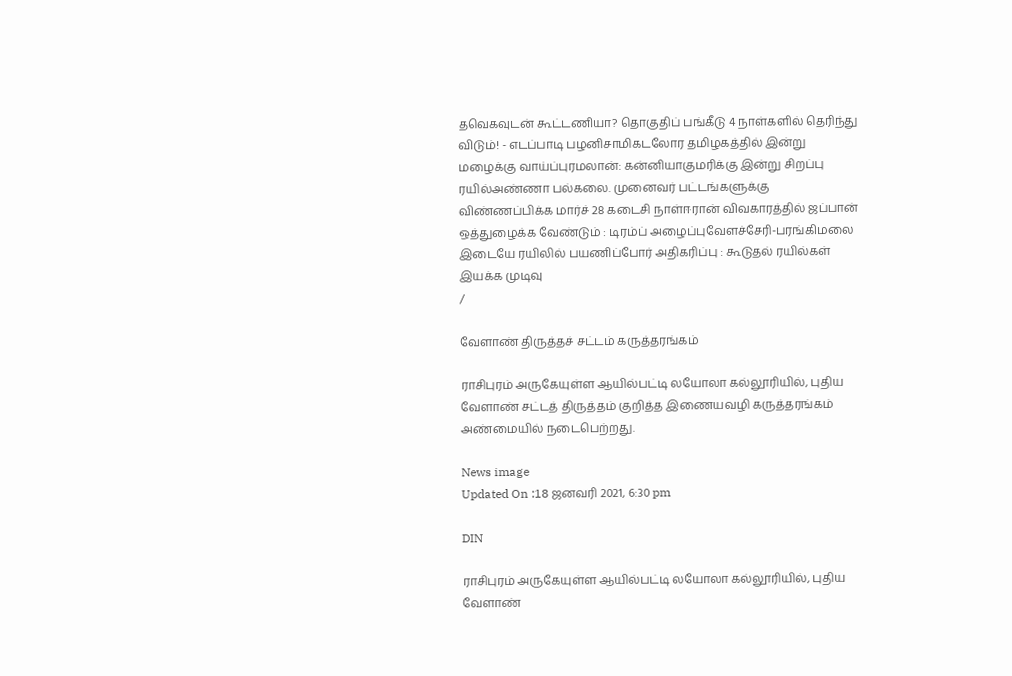தவெகவுடன் கூட்டணியா? தொகுதிப் பங்கீடு 4 நாள்களில் தெரிந்து விடும்! - எடப்பாடி பழனிசாமிகடலோர தமிழகத்தில் இன்று மழைக்கு வாய்ப்புரமலான்: கன்னியாகுமரிக்கு இன்று சிறப்பு ரயில்அண்ணா பல்கலை. முனைவர் பட்டங்களுக்கு விண்ணப்பிக்க மார்ச் 28 கடைசி நாள்ஈரான் விவகாரத்தில் ஜப்பான் ஒத்துழைக்க வேண்டும் : டிரம்ப் அழைப்புவேளச்சேரி-பரங்கிமலை இடையே ரயிலில் பயணிப்போர் அதிகரிப்பு : கூடுதல் ரயில்கள் இயக்க முடிவு
/

வேளாண் திருத்தச் சட்டம் கருத்தரங்கம்

ராசிபுரம் அருகேயுள்ள ஆயில்பட்டி லயோலா கல்லூரியில், புதிய வேளாண் சட்டத் திருத்தம் குறித்த இணையவழி கருத்தரங்கம் அண்மையில் நடைபெற்றது.

News image
Updated On :18 ஜனவரி 2021, 6:30 pm

DIN

ராசிபுரம் அருகேயுள்ள ஆயில்பட்டி லயோலா கல்லூரியில், புதிய வேளாண்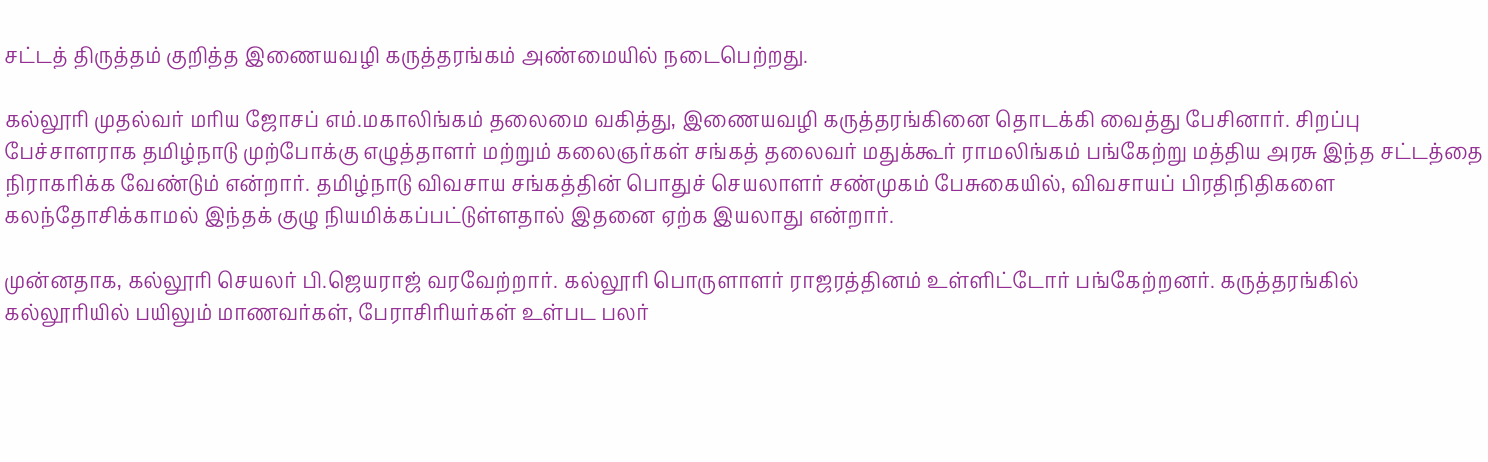சட்டத் திருத்தம் குறித்த இணையவழி கருத்தரங்கம் அண்மையில் நடைபெற்றது.

கல்லூரி முதல்வர் மரிய ஜோசப் எம்.மகாலிங்கம் தலைமை வகித்து, இணையவழி கருத்தரங்கினை தொடக்கி வைத்து பேசினார். சிறப்பு பேச்சாளராக தமிழ்நாடு முற்போக்கு எழுத்தாளர் மற்றும் கலைஞர்கள் சங்கத் தலைவர் மதுக்கூர் ராமலிங்கம் பங்கேற்று மத்திய அரசு இந்த சட்டத்தை நிராகரிக்க வேண்டும் என்றார். தமிழ்நாடு விவசாய சங்கத்தின் பொதுச் செயலாளர் சண்முகம் பேசுகையில், விவசாயப் பிரதிநிதிகளை கலந்தோசிக்காமல் இந்தக் குழு நியமிக்கப்பட்டுள்ளதால் இதனை ஏற்க இயலாது என்றார்.

முன்னதாக, கல்லூரி செயலர் பி.ஜெயராஜ் வரவேற்றார். கல்லூரி பொருளாளர் ராஜரத்தினம் உள்ளிட்டோர் பங்கேற்றனர். கருத்தரங்கில் கல்லூரியில் பயிலும் மாணவர்கள், பேராசிரியர்கள் உள்பட பலர்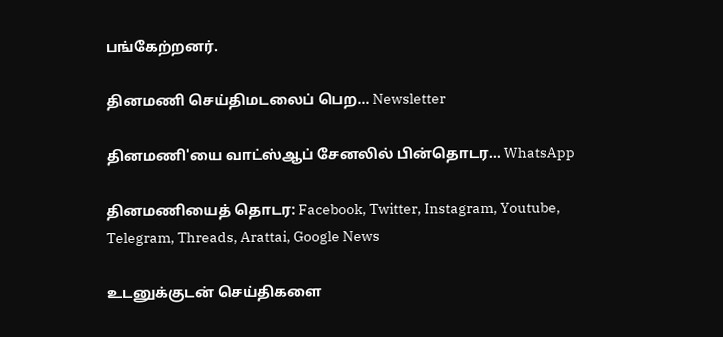பங்கேற்றனர்.

தினமணி செய்திமடலைப் பெற... Newsletter

தினமணி'யை வாட்ஸ்ஆப் சேனலில் பின்தொடர... WhatsApp

தினமணியைத் தொடர: Facebook, Twitter, Instagram, Youtube, Telegram, Threads, Arattai, Google News

உடனுக்குடன் செய்திகளை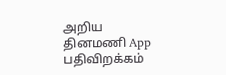அறிய தினமணி App பதிவிறக்கம்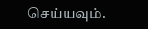செய்யவும்.